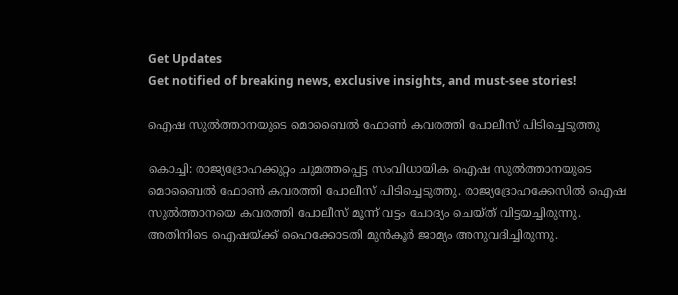Get Updates
Get notified of breaking news, exclusive insights, and must-see stories!

ഐഷ സുല്‍ത്താനയുടെ മൊബൈല്‍ ഫോണ്‍ കവരത്തി പോലീസ് പിടിച്ചെടുത്തു

കൊച്ചി: രാജ്യദ്രോഹക്കുറ്റം ചുമത്തപ്പെട്ട സംവിധായിക ഐഷ സുല്‍ത്താനയുടെ മൊബൈല്‍ ഫോണ്‍ കവരത്തി പോലീസ് പിടിച്ചെടുത്തു. രാജ്യദ്രോഹക്കേസില്‍ ഐഷ സുല്‍ത്താനയെ കവരത്തി പോലീസ് മൂന്ന് വട്ടം ചോദ്യം ചെയ്ത് വിട്ടയച്ചിരുന്നു. അതിനിടെ ഐഷയ്ക്ക് ഹൈക്കോടതി മുന്‍കൂര്‍ ജാമ്യം അനുവദിച്ചിരുന്നു.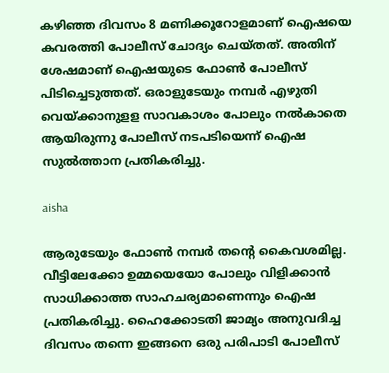കഴിഞ്ഞ ദിവസം 8 മണിക്കൂറോളമാണ് ഐഷയെ കവരത്തി പോലീസ് ചോദ്യം ചെയ്തത്. അതിന് ശേഷമാണ് ഐഷയുടെ ഫോണ്‍ പോലീസ് പിടിച്ചെടുത്തത്. ഒരാളുടേയും നമ്പര്‍ എഴുതി വെയ്ക്കാനുളള സാവകാശം പോലും നല്‍കാതെ ആയിരുന്നു പോലീസ് നടപടിയെന്ന് ഐഷ സുല്‍ത്താന പ്രതികരിച്ചു.

aisha

ആരുടേയും ഫോണ്‍ നമ്പര്‍ തന്റെ കൈവശമില്ല. വീട്ടിലേക്കോ ഉമ്മയെയോ പോലും വിളിക്കാന്‍ സാധിക്കാത്ത സാഹചര്യമാണെന്നും ഐഷ പ്രതികരിച്ചു. ഹൈക്കോടതി ജാമ്യം അനുവദിച്ച ദിവസം തന്നെ ഇങ്ങനെ ഒരു പരിപാടി പോലീസ്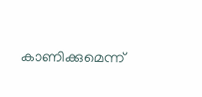കാണിക്കുമെന്ന്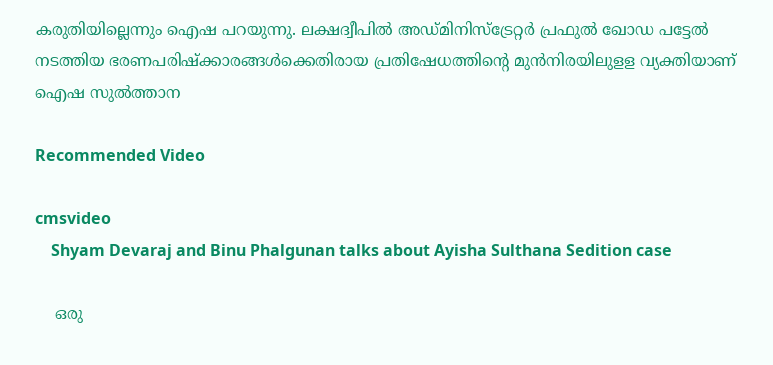കരുതിയില്ലെന്നും ഐഷ പറയുന്നു. ലക്ഷദ്വീപില്‍ അഡ്മിനിസ്‌ട്രേറ്റര്‍ പ്രഫുല്‍ ഖോഡ പട്ടേല്‍ നടത്തിയ ഭരണപരിഷ്‌ക്കാരങ്ങള്‍ക്കെതിരായ പ്രതിഷേധത്തിന്റെ മുന്‍നിരയിലുളള വ്യക്തിയാണ് ഐഷ സുല്‍ത്താന

Recommended Video

cmsvideo
    Shyam Devaraj and Binu Phalgunan talks about Ayisha Sulthana Sedition case

    ഒരു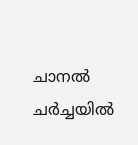ചാനല്‍ ചര്‍ച്ചയില്‍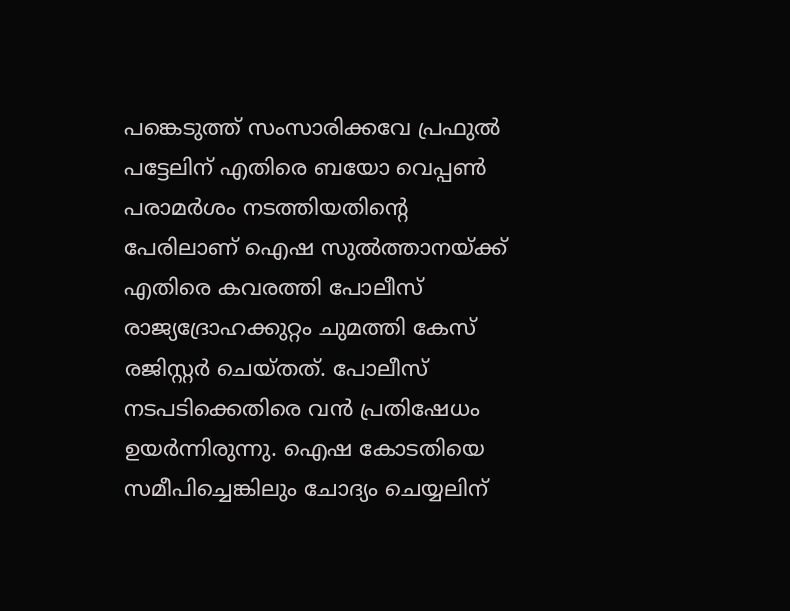പങ്കെടുത്ത് സംസാരിക്കവേ പ്രഫുല്‍ പട്ടേലിന് എതിരെ ബയോ വെപ്പണ്‍ പരാമര്‍ശം നടത്തിയതിന്റെ പേരിലാണ് ഐഷ സുല്‍ത്താനയ്ക്ക് എതിരെ കവരത്തി പോലീസ് രാജ്യദ്രോഹക്കുറ്റം ചുമത്തി കേസ് രജിസ്റ്റര്‍ ചെയ്തത്. പോലീസ് നടപടിക്കെതിരെ വന്‍ പ്രതിഷേധം ഉയര്‍ന്നിരുന്നു. ഐഷ കോടതിയെ സമീപിച്ചെങ്കിലും ചോദ്യം ചെയ്യലിന്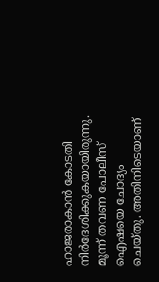ഹാജരാകാന്‍ കോടതി നിര്‍ദേശിക്കുകയായിരുന്നു. മൂന്ന് തവണ പോലീസ് ഐഷയെ ചോദ്യം ചെയ്തു. അതിനിടെയാണ്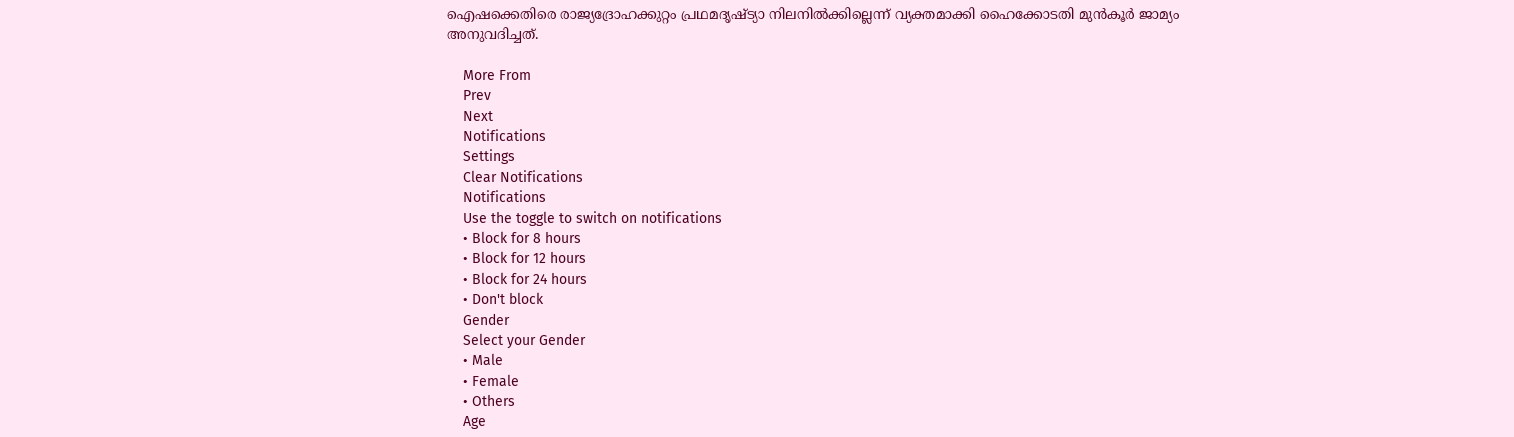ഐഷക്കെതിരെ രാജ്യദ്രോഹക്കുറ്റം പ്രഥമദൃഷ്ട്യാ നിലനില്‍ക്കില്ലെന്ന് വ്യക്തമാക്കി ഹൈക്കോടതി മുന്‍കൂര്‍ ജാമ്യം അനുവദിച്ചത്.

    More From
    Prev
    Next
    Notifications
    Settings
    Clear Notifications
    Notifications
    Use the toggle to switch on notifications
    • Block for 8 hours
    • Block for 12 hours
    • Block for 24 hours
    • Don't block
    Gender
    Select your Gender
    • Male
    • Female
    • Others
    Age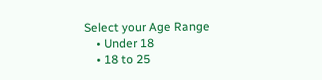Select your Age Range
    • Under 18
    • 18 to 25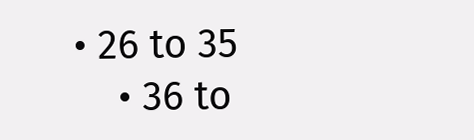• 26 to 35
    • 36 to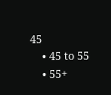45
    • 45 to 55
    • 55+